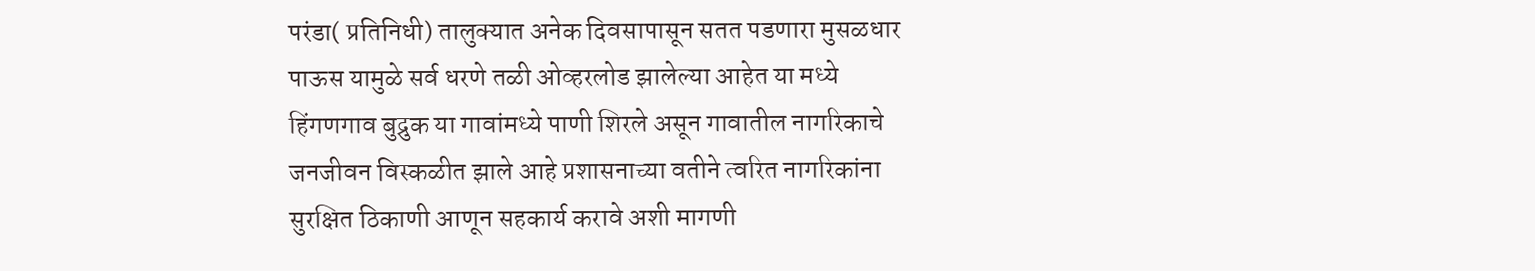परंडा( प्रतिनिधी) तालुक्यात अनेक दिवसापासून सतत पडणारा मुसळधार पाऊस यामुळे सर्व धरणे तळी ओव्हरलोड झालेल्या आहेत या मध्ये हिंगणगाव बुद्रुक या गावांमध्ये पाणी शिरले असून गावातील नागरिकाचे जनजीवन विस्कळीत झाले आहे प्रशासनाच्या वतीने त्वरित नागरिकांना सुरक्षित ठिकाणी आणून सहकार्य करावे अशी मागणी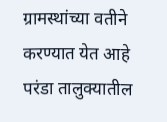ग्रामस्थांच्या वतीने करण्यात येत आहे
परंडा तालुक्यातील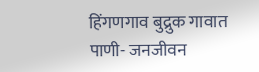हिंगणगाव बुद्रुक गावात पाणी- जनजीवन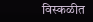विस्कळीत